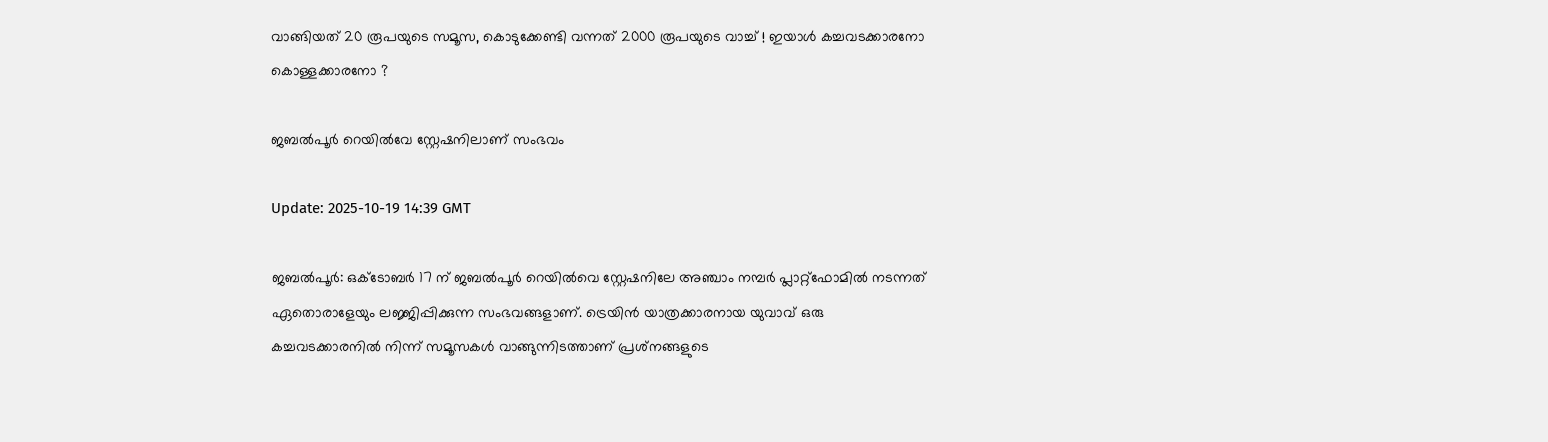വാങ്ങിയത് 20 രൂപയുടെ സമൂസ, കൊടുക്കേണ്ടി വന്നത് 2000 രൂപയുടെ വാച്ച് ! ഇയാൾ കച്ചവടക്കാരനോ കൊള്ളക്കാരനോ ?

ജബൽപൂർ റെയിൽവേ സ്റ്റേഷനിലാണ് സംഭവം

Update: 2025-10-19 14:39 GMT

ജബൽപൂർ: ഒക്ടോബർ 17 ന് ജബൽപൂർ റെയിൽവെ സ്റ്റേഷനിലേ അഞ്ചാം നമ്പർ പ്ലാറ്റ്‌ഫോമിൽ നടന്നത് ഏതൊരാളേയും ലജ്ജിപ്പിക്കുന്ന സംഭവങ്ങളാണ്. ട്രെയിൻ യാത്രക്കാരനായ യുവാവ് ഒരു കച്ചവടക്കാരനിൽ നിന്ന് സമൂസകൾ വാങ്ങുന്നിടത്താണ് പ്രശ്‌നങ്ങളുടെ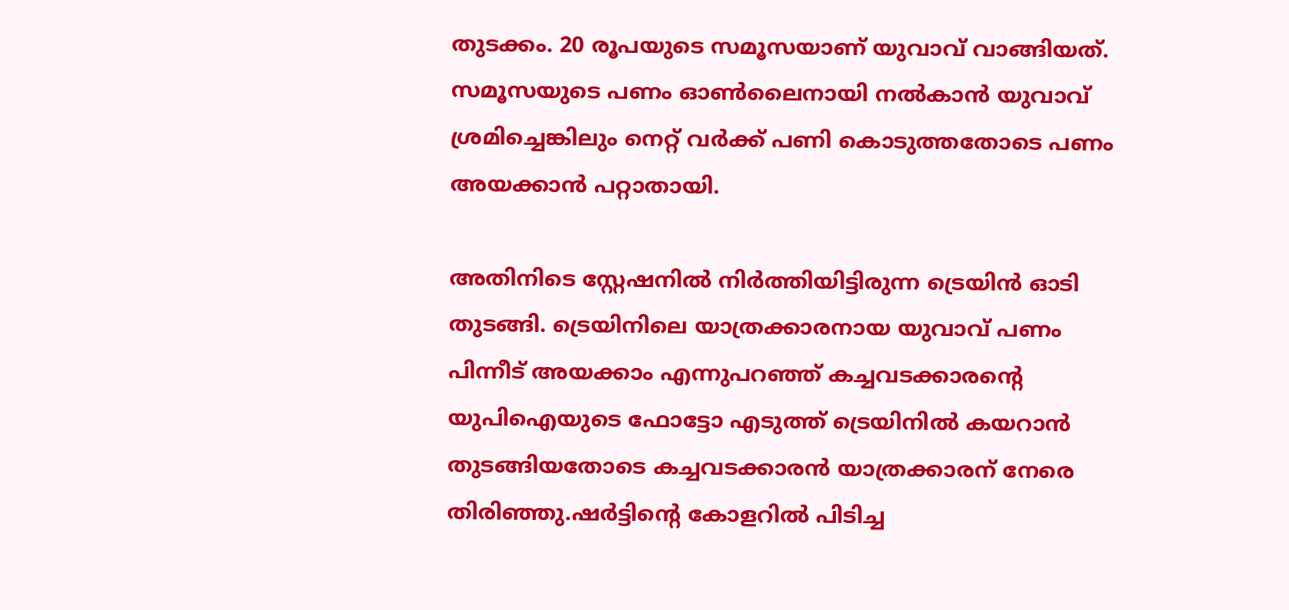തുടക്കം. 20 രൂപയുടെ സമൂസയാണ് യുവാവ് വാങ്ങിയത്. സമൂസയുടെ പണം ഓൺലൈനായി നൽകാൻ യുവാവ് ശ്രമിച്ചെങ്കിലും നെറ്റ് വർക്ക് പണി കൊടുത്തതോടെ പണം അയക്കാൻ പറ്റാതായി.

അതിനിടെ സ്റ്റേഷനിൽ നിർത്തിയിട്ടിരുന്ന ട്രെയിൻ ഓടി തുടങ്ങി. ട്രെയിനിലെ യാത്രക്കാരനായ യുവാവ് പണം പിന്നീട് അയക്കാം എന്നുപറഞ്ഞ് കച്ചവടക്കാരന്റെ യുപിഐയുടെ ഫോട്ടോ എടുത്ത് ട്രെയിനിൽ കയറാൻ തുടങ്ങിയതോടെ കച്ചവടക്കാരൻ യാത്രക്കാരന് നേരെ തിരിഞ്ഞു.ഷർട്ടിന്റെ കോളറിൽ പിടിച്ച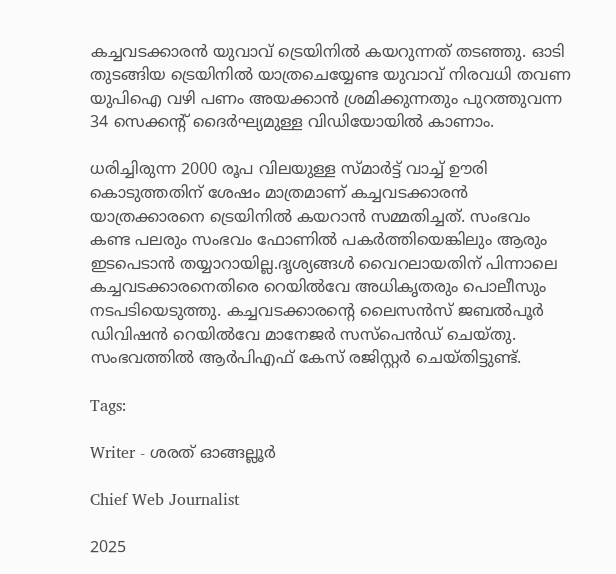കച്ചവടക്കാരൻ യുവാവ് ട്രെയിനിൽ കയറുന്നത് തടഞ്ഞു. ഓടി തുടങ്ങിയ ട്രെയിനിൽ യാത്രചെയ്യേണ്ട യുവാവ് നിരവധി തവണ യുപിഐ വഴി പണം അയക്കാൻ ശ്രമിക്കുന്നതും പുറത്തുവന്ന 34 സെക്കന്റ് ദൈർഘ്യമുള്ള വിഡിയോയിൽ കാണാം.

ധരിച്ചിരുന്ന 2000 രൂപ വിലയുള്ള സ്മാർട്ട് വാച്ച് ഊരി കൊടുത്തതിന് ശേഷം മാത്രമാണ് കച്ചവടക്കാരൻ യാത്രക്കാരനെ ട്രെയിനിൽ കയറാൻ സമ്മതിച്ചത്. സംഭവം കണ്ട പലരും സംഭവം ഫോണിൽ പകർത്തിയെങ്കിലും ആരും ഇടപെടാൻ തയ്യാറായില്ല.ദൃശ്യങ്ങൾ വൈറലായതിന് പിന്നാലെ കച്ചവടക്കാരനെതിരെ റെയിൽവേ അധികൃതരും പൊലീസും നടപടിയെടുത്തു. കച്ചവടക്കാരന്റെ ലൈസൻസ് ജബൽപൂർ ഡിവിഷൻ റെയിൽവേ മാനേജർ സസ്‌പെൻഡ് ചെയ്തു. സംഭവത്തിൽ ആർപിഎഫ് കേസ് രജിസ്റ്റർ ചെയ്തിട്ടുണ്ട്.

Tags:

Writer - ശരത് ഓങ്ങല്ലൂർ

Chief Web Journalist

2025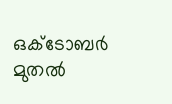ഒക്ടോബർ മുതൽ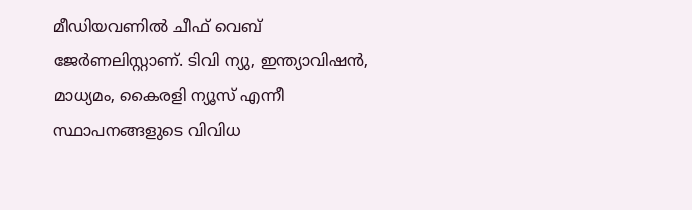മീ‍ഡിയവണിൽ ചീഫ് വെബ് ജേർണലിസ്റ്റാണ്. ടിവി ന്യു, ഇന്ത്യാവിഷൻ, മാധ്യമം, കൈരളി ന്യൂസ് എന്നീ സ്ഥാപനങ്ങളുടെ വിവിധ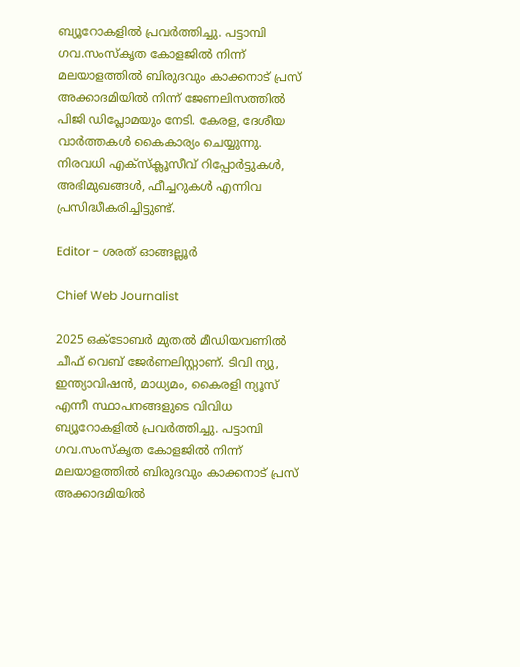ബ്യൂറോകളിൽ പ്രവർത്തിച്ചു. പട്ടാമ്പി ഗവ.സംസ്കൃത കോളജിൽ നിന്ന് മലയാളത്തിൽ ബിരുദവും കാക്കനാട് പ്രസ് അക്കാദമിയിൽ നിന്ന് ജേണലിസത്തിൽ പിജി ഡിപ്ലോമയും നേടി. കേരള, ദേശീയ വാർത്തകൾ കൈകാര്യം ചെയ്യുന്നു. നിരവധി എക്സ്ക്ലൂസീവ് റിപ്പോർട്ടുകൾ, അഭിമുഖങ്ങള്‍, ഫീച്ചറുകള്‍ എന്നിവ പ്രസിദ്ധീകരിച്ചിട്ടുണ്ട്.

Editor - ശരത് ഓങ്ങല്ലൂർ

Chief Web Journalist

2025 ഒക്ടോബർ മുതൽ മീ‍ഡിയവണിൽ ചീഫ് വെബ് ജേർണലിസ്റ്റാണ്. ടിവി ന്യു, ഇന്ത്യാവിഷൻ, മാധ്യമം, കൈരളി ന്യൂസ് എന്നീ സ്ഥാപനങ്ങളുടെ വിവിധ ബ്യൂറോകളിൽ പ്രവർത്തിച്ചു. പട്ടാമ്പി ഗവ.സംസ്കൃത കോളജിൽ നിന്ന് മലയാളത്തിൽ ബിരുദവും കാക്കനാട് പ്രസ് അക്കാദമിയിൽ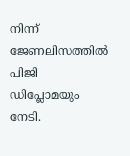നിന്ന് ജേണലിസത്തിൽ പിജി ഡിപ്ലോമയും നേടി.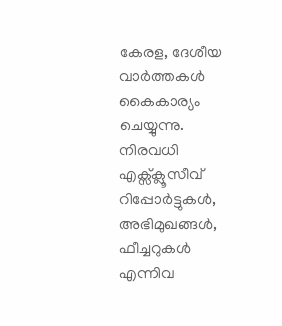കേരള, ദേശീയ വാർത്തകൾ കൈകാര്യം ചെയ്യുന്നു. നിരവധി എക്സ്ക്ലൂസീവ് റിപ്പോർട്ടുകൾ, അഭിമുഖങ്ങള്‍, ഫീച്ചറുകള്‍ എന്നിവ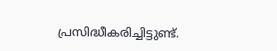പ്രസിദ്ധീകരിച്ചിട്ടുണ്ട്.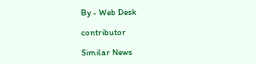By - Web Desk

contributor

Similar News